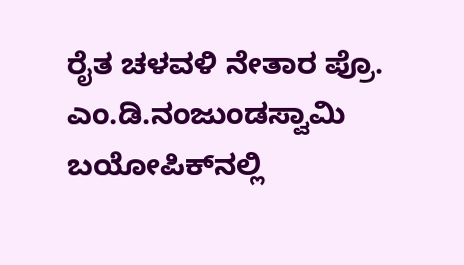ರೈತ ಚಳವಳಿ ನೇತಾರ ಪ್ರೊ. ಎಂ.ಡಿ.ನಂಜುಂಡಸ್ವಾಮಿ ಬಯೋಪಿಕ್‌ನಲ್ಲಿ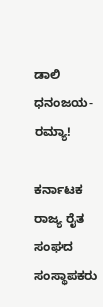ಡಾಲಿ ಧನಂಜಯ- ರಮ್ಯಾ!

ಕರ್ನಾಟಕ ರಾಜ್ಯ ರೈತ ಸಂಘದ ಸಂಸ್ಥಾಪಕರು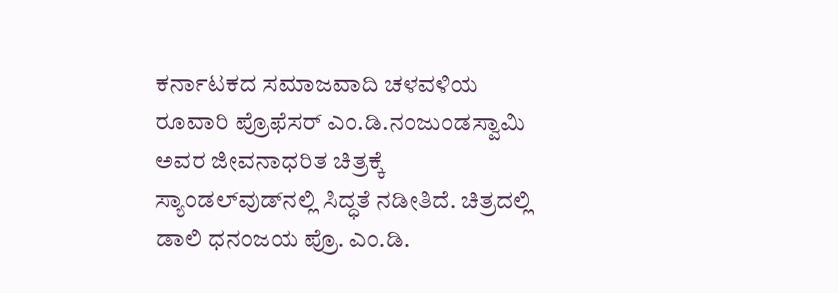ಕರ್ನಾಟಕದ ಸಮಾಜವಾದಿ ಚಳವಳಿಯ ರೂವಾರಿ ಪ್ರೊಫೆಸರ್ ಎಂ.ಡಿ.ನಂಜುಂಡಸ್ವಾಮಿ ಅವರ ಜೀವನಾಧರಿತ ಚಿತ್ರಕ್ಕೆ ಸ್ಯಾಂಡಲ್‌ವುಡ್‌ನಲ್ಲಿ ಸಿದ್ಧತೆ ನಡೀತಿದೆ. ಚಿತ್ರದಲ್ಲಿ ಡಾಲಿ ಧನಂಜಯ ಪ್ರೊ. ಎಂ.ಡಿ.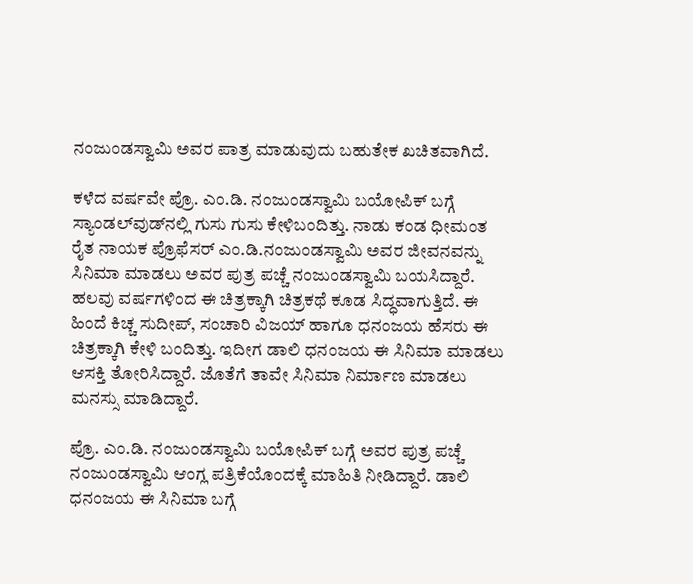ನಂಜುಂಡಸ್ವಾಮಿ ಅವರ ಪಾತ್ರ ಮಾಡುವುದು ಬಹುತೇಕ ಖಚಿತವಾಗಿದೆ.

ಕಳೆದ ವರ್ಷವೇ ಪ್ರೊ. ಎಂ.ಡಿ. ನಂಜುಂಡಸ್ವಾಮಿ ಬಯೋಪಿಕ್ ಬಗ್ಗೆ ಸ್ಯಾಂಡಲ್‌ವುಡ್‌ನಲ್ಲಿ ಗುಸು ಗುಸು ಕೇಳಿಬಂದಿತ್ತು. ನಾಡು ಕಂಡ ಧೀಮಂತ ರೈತ ನಾಯಕ ಪ್ರೊಫೆಸರ್ ಎಂ.ಡಿ.ನಂಜುಂಡಸ್ವಾಮಿ ಅವರ ಜೀವನವನ್ನು ಸಿನಿಮಾ ಮಾಡಲು ಅವರ ಪುತ್ರ ಪಚ್ಚೆ ನಂಜುಂಡಸ್ವಾಮಿ ಬಯಸಿದ್ದಾರೆ. ಹಲವು ವರ್ಷಗಳಿಂದ ಈ ಚಿತ್ರಕ್ಕಾಗಿ ಚಿತ್ರಕಥೆ ಕೂಡ ಸಿದ್ಧವಾಗುತ್ತಿದೆ. ಈ ಹಿಂದೆ ಕಿಚ್ಚ ಸುದೀಪ್, ಸಂಚಾರಿ ವಿಜಯ್ ಹಾಗೂ ಧನಂಜಯ ಹೆಸರು ಈ ಚಿತ್ರಕ್ಕಾಗಿ ಕೇಳಿ ಬಂದಿತ್ತು. ಇದೀಗ ಡಾಲಿ ಧನಂಜಯ ಈ ಸಿನಿಮಾ ಮಾಡಲು ಆಸಕ್ತಿ ತೋರಿಸಿದ್ದಾರೆ. ಜೊತೆಗೆ ತಾವೇ ಸಿನಿಮಾ ನಿರ್ಮಾಣ ಮಾಡಲು ಮನಸ್ಸು ಮಾಡಿದ್ದಾರೆ.

ಪ್ರೊ. ಎಂ.ಡಿ. ನಂಜುಂಡಸ್ವಾಮಿ ಬಯೋಪಿಕ್‌ ಬಗ್ಗೆ ಅವರ ಪುತ್ರ ಪಚ್ಚೆ ನಂಜುಂಡಸ್ವಾಮಿ ಆಂಗ್ಲ ಪತ್ರಿಕೆಯೊಂದಕ್ಕೆ ಮಾಹಿತಿ ನೀಡಿದ್ದಾರೆ. ಡಾಲಿ ಧನಂಜಯ ಈ ಸಿನಿಮಾ ಬಗ್ಗೆ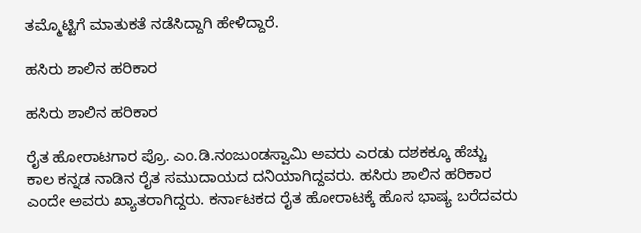ತಮ್ಮೊಟ್ಟಿಗೆ ಮಾತುಕತೆ ನಡೆಸಿದ್ದಾಗಿ ಹೇಳಿದ್ದಾರೆ.

ಹಸಿರು ಶಾಲಿನ ಹರಿಕಾರ

ಹಸಿರು ಶಾಲಿನ ಹರಿಕಾರ

ರೈತ ಹೋರಾಟಗಾರ ಪ್ರೊ. ಎಂ.ಡಿ.ನಂಜುಂಡಸ್ವಾಮಿ ಅವರು ಎರಡು ದಶಕಕ್ಕೂ ಹೆಚ್ಚು ಕಾಲ ಕನ್ನಡ ನಾಡಿನ ರೈತ ಸಮುದಾಯದ ದನಿಯಾಗಿದ್ದವರು. ಹಸಿರು ಶಾಲಿನ ಹರಿಕಾರ ಎಂದೇ ಅವರು ಖ್ಯಾತರಾಗಿದ್ದರು. ಕರ್ನಾಟಕದ ರೈತ ಹೋರಾಟಕ್ಕೆ ಹೊಸ ಭಾಷ್ಯ ಬರೆದವರು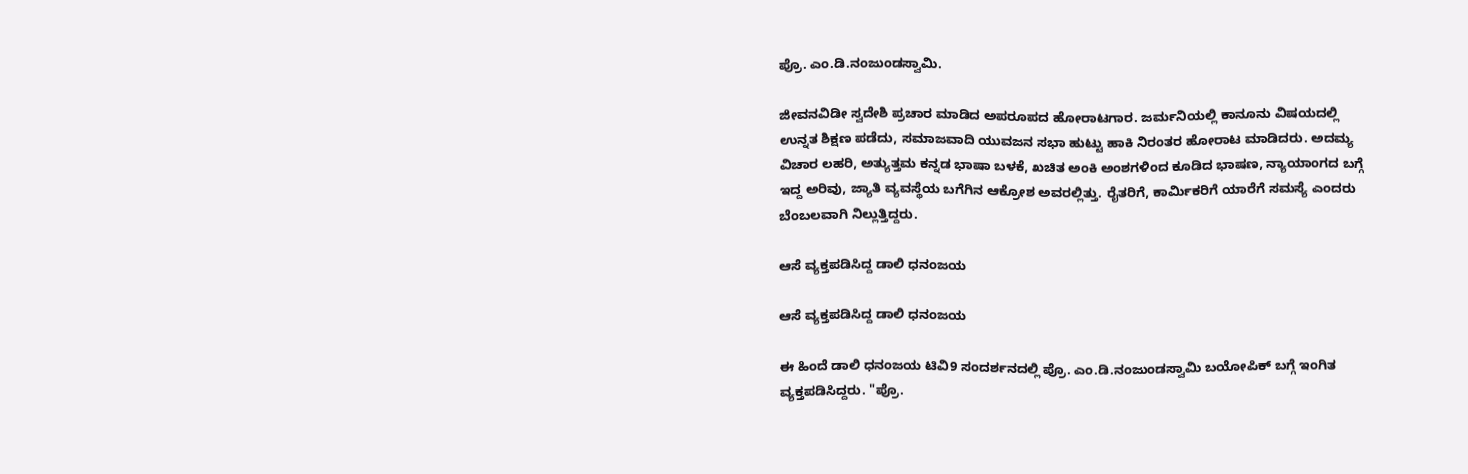ಪ್ರೊ. ಎಂ.ಡಿ.ನಂಜುಂಡಸ್ವಾಮಿ.

ಜೀವನವಿಡೀ ಸ್ವದೇಶಿ ಪ್ರಚಾರ ಮಾಡಿದ ಅಪರೂಪದ ಹೋರಾಟಗಾರ. ಜರ್ಮನಿಯಲ್ಲಿ ಕಾನೂನು ವಿಷಯದಲ್ಲಿ ಉನ್ನತ ಶಿಕ್ಷಣ ಪಡೆದು, ಸಮಾಜವಾದಿ ಯುವಜನ ಸಭಾ ಹುಟ್ಟು ಹಾಕಿ ನಿರಂತರ ಹೋರಾಟ ಮಾಡಿದರು. ಅದಮ್ಯ ವಿಚಾರ ಲಹರಿ, ಅತ್ಯುತ್ತಮ ಕನ್ನಡ ಭಾಷಾ ಬಳಕೆ, ಖಚಿತ ಅಂಕಿ ಅಂಶಗಳಿಂದ ಕೂಡಿದ ಭಾಷಣ, ನ್ಯಾಯಾಂಗದ ಬಗ್ಗೆ ಇದ್ದ ಅರಿವು, ಜ್ಯಾತಿ ವ್ಯವಸ್ಥೆಯ ಬಗೆಗಿನ ಆಕ್ರೋಶ ಅವರಲ್ಲಿತ್ತು. ರೈತರಿಗೆ, ಕಾರ್ಮಿಕರಿಗೆ ಯಾರೆಗೆ ಸಮಸ್ಯೆ ಎಂದರು ಬೆಂಬಲವಾಗಿ ನಿಲ್ಲುತ್ತಿದ್ದರು.

ಆಸೆ ವ್ಯಕ್ತಪಡಿಸಿದ್ದ ಡಾಲಿ ಧನಂಜಯ

ಆಸೆ ವ್ಯಕ್ತಪಡಿಸಿದ್ದ ಡಾಲಿ ಧನಂಜಯ

ಈ ಹಿಂದೆ ಡಾಲಿ ಧನಂಜಯ ಟಿವಿ9 ಸಂದರ್ಶನದಲ್ಲಿ ಪ್ರೊ. ಎಂ.ಡಿ.ನಂಜುಂಡಸ್ವಾಮಿ ಬಯೋಪಿಕ್ ಬಗ್ಗೆ ಇಂಗಿತ ವ್ಯಕ್ತಪಡಿಸಿದ್ದರು. "ಪ್ರೊ.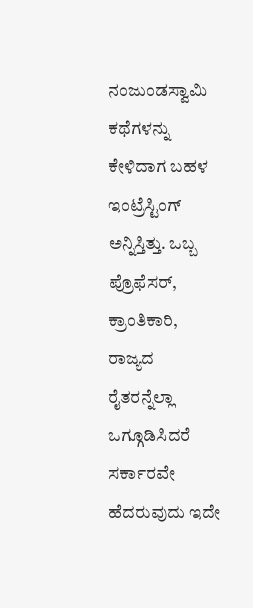ನಂಜುಂಡಸ್ವಾಮಿ ಕಥೆಗಳನ್ನು ಕೇಳಿದಾಗ ಬಹಳ ಇಂಟ್ರೆಸ್ಟಿಂಗ್ ಅನ್ನಿಸ್ತಿತ್ತು. ಒಬ್ಬ ಪ್ರೊಫೆಸರ್, ಕ್ರಾಂತಿಕಾರಿ, ರಾಜ್ಯದ ರೈತರನ್ನೆಲ್ಲಾ ಒಗ್ಗೂಡಿಸಿದರೆ ಸರ್ಕಾರವೇ ಹೆದರುವುದು ಇದೇ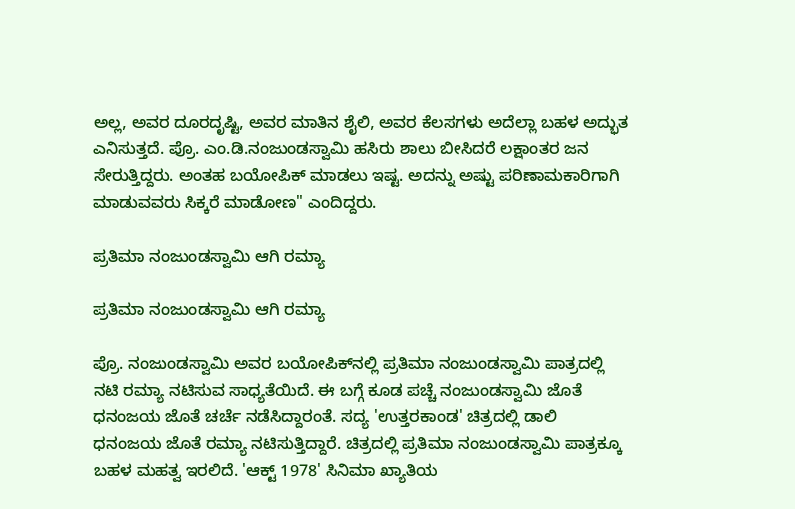ಅಲ್ಲ, ಅವರ ದೂರದೃಷ್ಟಿ, ಅವರ ಮಾತಿನ ಶೈಲಿ, ಅವರ ಕೆಲಸಗಳು ಅದೆಲ್ಲಾ ಬಹಳ ಅದ್ಭುತ ಎನಿಸುತ್ತದೆ. ಪ್ರೊ. ಎಂ.ಡಿ.ನಂಜುಂಡಸ್ವಾಮಿ ಹಸಿರು ಶಾಲು ಬೀಸಿದರೆ ಲಕ್ಷಾಂತರ ಜನ ಸೇರುತ್ತಿದ್ದರು. ಅಂತಹ ಬಯೋಪಿಕ್ ಮಾಡಲು ಇಷ್ಟ. ಅದನ್ನು ಅಷ್ಟು ಪರಿಣಾಮಕಾರಿಗಾಗಿ ಮಾಡುವವರು ಸಿಕ್ಕರೆ ಮಾಡೋಣ" ಎಂದಿದ್ದರು.

ಪ್ರತಿಮಾ ನಂಜುಂಡಸ್ವಾಮಿ ಆಗಿ ರಮ್ಯಾ

ಪ್ರತಿಮಾ ನಂಜುಂಡಸ್ವಾಮಿ ಆಗಿ ರಮ್ಯಾ

ಪ್ರೊ. ನಂಜುಂಡಸ್ವಾಮಿ ಅವರ ಬಯೋಪಿಕ್‌ನಲ್ಲಿ ಪ್ರತಿಮಾ ನಂಜುಂಡಸ್ವಾಮಿ ಪಾತ್ರದಲ್ಲಿ ನಟಿ ರಮ್ಯಾ ನಟಿಸುವ ಸಾಧ್ಯತೆಯಿದೆ. ಈ ಬಗ್ಗೆ ಕೂಡ ಪಚ್ಚೆ ನಂಜುಂಡಸ್ವಾಮಿ ಜೊತೆ ಧನಂಜಯ ಜೊತೆ ಚರ್ಚೆ ನಡೆಸಿದ್ದಾರಂತೆ. ಸದ್ಯ 'ಉತ್ತರಕಾಂಡ' ಚಿತ್ರದಲ್ಲಿ ಡಾಲಿ ಧನಂಜಯ ಜೊತೆ ರಮ್ಯಾ ನಟಿಸುತ್ತಿದ್ದಾರೆ. ಚಿತ್ರದಲ್ಲಿ ಪ್ರತಿಮಾ ನಂಜುಂಡಸ್ವಾಮಿ ಪಾತ್ರಕ್ಕೂ ಬಹಳ ಮಹತ್ವ ಇರಲಿದೆ. 'ಆಕ್ಟ್ 1978' ಸಿನಿಮಾ ಖ್ಯಾತಿಯ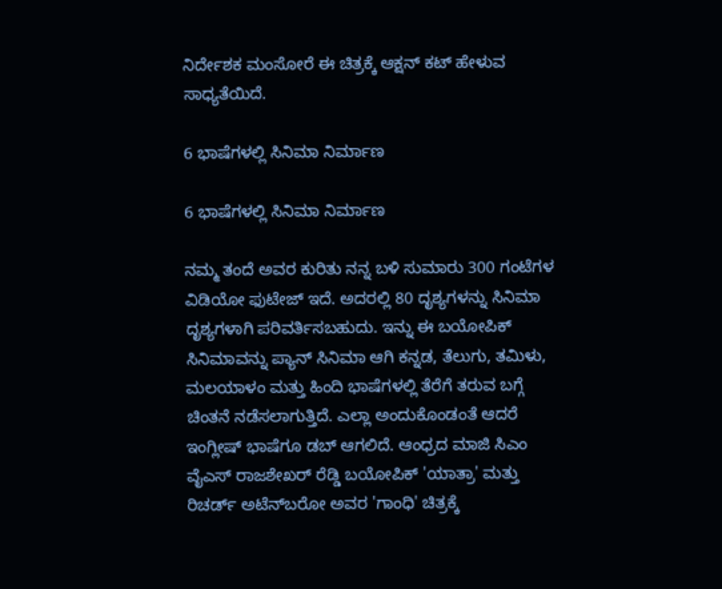ನಿರ್ದೇಶಕ ಮಂಸೋರೆ ಈ ಚಿತ್ರಕ್ಕೆ ಆಕ್ಷನ್ ಕಟ್ ಹೇಳುವ ಸಾಧ್ಯತೆಯಿದೆ.

6 ಭಾಷೆಗಳಲ್ಲಿ ಸಿನಿಮಾ ನಿರ್ಮಾಣ

6 ಭಾಷೆಗಳಲ್ಲಿ ಸಿನಿಮಾ ನಿರ್ಮಾಣ

ನಮ್ಮ ತಂದೆ ಅವರ ಕುರಿತು ನನ್ನ ಬಳಿ ಸುಮಾರು 300 ಗಂಟೆಗಳ ವಿಡಿಯೋ ಫುಟೇಜ್ ಇದೆ. ಅದರಲ್ಲಿ 80 ದೃಶ್ಯಗಳನ್ನು ಸಿನಿಮಾ ದೃಶ್ಯಗಳಾಗಿ ಪರಿವರ್ತಿಸಬಹುದು. ಇನ್ನು ಈ ಬಯೋಪಿಕ್ ಸಿನಿಮಾವನ್ನು ಪ್ಯಾನ್ ಸಿನಿಮಾ ಆಗಿ ಕನ್ನಡ, ತೆಲುಗು, ತಮಿಳು, ಮಲಯಾಳಂ ಮತ್ತು ಹಿಂದಿ ಭಾಷೆಗಳಲ್ಲಿ ತೆರೆಗೆ ತರುವ ಬಗ್ಗೆ ಚಿಂತನೆ ನಡೆಸಲಾಗುತ್ತಿದೆ. ಎಲ್ಲಾ ಅಂದುಕೊಂಡಂತೆ ಆದರೆ ಇಂಗ್ಲೀಷ್‌ ಭಾಷೆಗೂ ಡಬ್ ಆಗಲಿದೆ. ಆಂಧ್ರದ ಮಾಜಿ ಸಿಎಂ ವೈಎಸ್ ರಾಜಶೇಖರ್ ರೆಡ್ಡಿ ಬಯೋಪಿಕ್ 'ಯಾತ್ರಾ' ಮತ್ತು ರಿಚರ್ಡ್ ಅಟೆನ್‌ಬರೋ ಅವರ 'ಗಾಂಧಿ' ಚಿತ್ರಕ್ಕೆ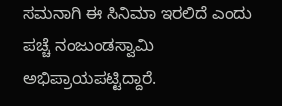ಸಮನಾಗಿ ಈ ಸಿನಿಮಾ ಇರಲಿದೆ ಎಂದು ಪಚ್ಚೆ ನಂಜುಂಡಸ್ವಾಮಿ ಅಭಿಪ್ರಾಯಪಟ್ಟಿದ್ದಾರೆ.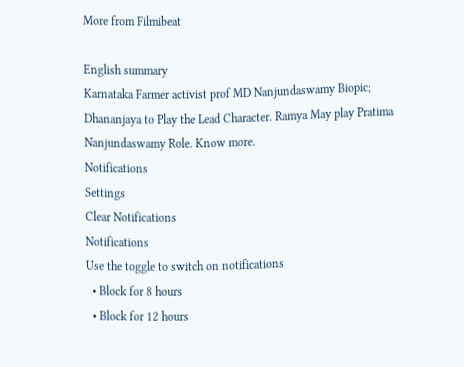More from Filmibeat

English summary
Karnataka Farmer activist prof MD Nanjundaswamy Biopic; Dhananjaya to Play the Lead Character. Ramya May play Pratima Nanjundaswamy Role. Know more.
Notifications
Settings
Clear Notifications
Notifications
Use the toggle to switch on notifications
  • Block for 8 hours
  • Block for 12 hours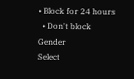• Block for 24 hours
  • Don't block
Gender
Select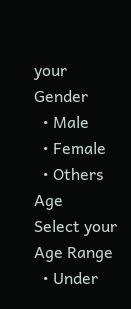your Gender
  • Male
  • Female
  • Others
Age
Select your Age Range
  • Under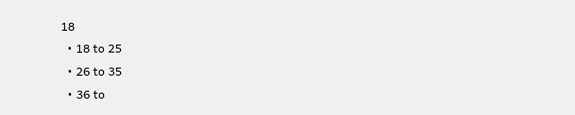18
  • 18 to 25
  • 26 to 35
  • 36 to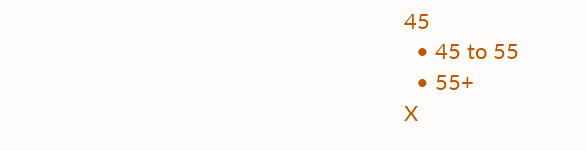45
  • 45 to 55
  • 55+
X